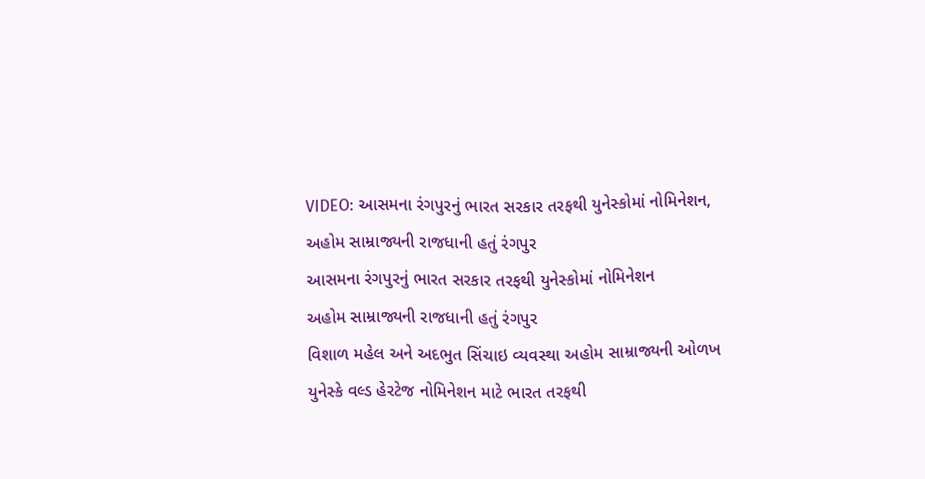VIDEO: આસમના રંગપુરનું ભારત સરકાર તરફથી યુનેસ્કોમાં નોમિનેશન, અહોમ સામ્રાજ્યની રાજધાની હતું રંગપુર
આસમના રંગપુરનું ભારત સરકાર તરફથી યુનેસ્કોમાં નોમિનેશન
અહોમ સામ્રાજ્યની રાજધાની હતું રંગપુર
વિશાળ મહેલ અને અદભુત સિંચાઇ વ્યવસ્થા અહોમ સામ્રાજ્યની ઓળખ
યુનેસ્કે વલ્ડ હેરટેજ નોમિનેશન માટે ભારત તરફથી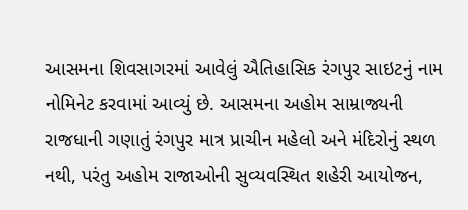આસમના શિવસાગરમાં આવેલું ઐતિહાસિક રંગપુર સાઇટનું નામ નોમિનેટ કરવામાં આવ્યું છે. આસમના અહોમ સામ્રાજ્યની રાજધાની ગણાતું રંગપુર માત્ર પ્રાચીન મહેલો અને મંદિરોનું સ્થળ નથી, પરંતુ અહોમ રાજાઓની સુવ્યવસ્થિત શહેરી આયોજન,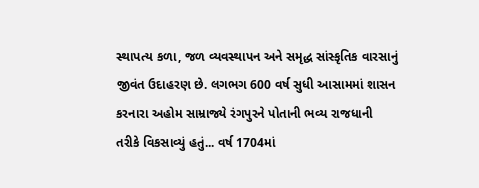સ્થાપત્ય કળા, જળ વ્યવસ્થાપન અને સમૃદ્ધ સાંસ્કૃતિક વારસાનું જીવંત ઉદાહરણ છે. લગભગ 600 વર્ષ સુધી આસામમાં શાસન કરનારા અહોમ સામ્રાજ્યે રંગપુરને પોતાની ભવ્ય રાજધાની તરીકે વિકસાવ્યું હતું... વર્ષ 1704માં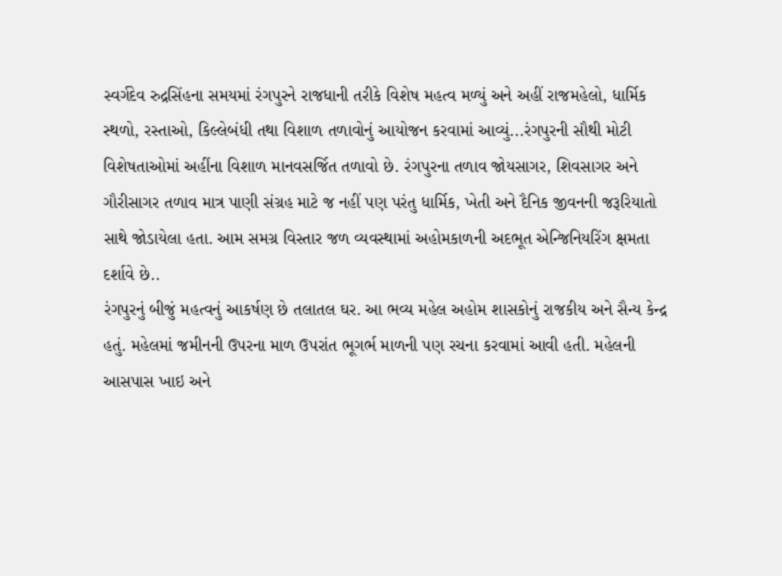સ્વર્ગદેવ રુદ્રસિંહના સમયમાં રંગપુરને રાજધાની તરીકે વિશેષ મહત્વ મળ્યું અને અહીં રાજમહેલો, ધાર્મિક સ્થળો, રસ્તાઓ, કિલ્લેબંધી તથા વિશાળ તળાવોનું આયોજન કરવામાં આવ્યું...રંગપુરની સૌથી મોટી વિશેષતાઓમાં અહીંના વિશાળ માનવસર્જિત તળાવો છે. રંગપુરના તળાવ જોયસાગર, શિવસાગર અને ગૌરીસાગર તળાવ માત્ર પાણી સંગ્રહ માટે જ નહીં પણ પરંતુ ધાર્મિક, ખેતી અને દૈનિક જીવનની જરૂરિયાતો સાથે જોડાયેલા હતા. આમ સમગ્ર વિસ્તાર જળ વ્યવસ્થામાં અહોમકાળની અદભૂત એન્જિનિયરિંગ ક્ષમતા દર્શાવે છે..
રંગપુરનું બીજું મહત્વનું આકર્ષણ છે તલાતલ ઘર. આ ભવ્ય મહેલ અહોમ શાસકોનું રાજકીય અને સૈન્ય કેન્દ્ર હતું. મહેલમાં જમીનની ઉપરના માળ ઉપરાંત ભૂગર્ભ માળની પણ રચના કરવામાં આવી હતી. મહેલની આસપાસ ખાઇ અને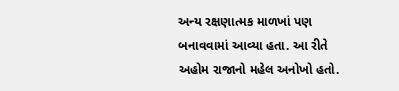અન્ય રક્ષણાત્મક માળખાં પણ બનાવવામાં આવ્યા હતા. આ રીતે અહોમ રાજાનો મહેલ અનોખો હતો.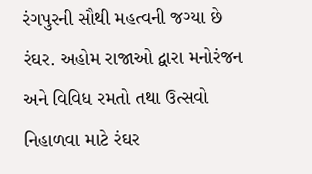રંગપુરની સૌથી મહત્વની જગ્યા છે રંઘર. અહોમ રાજાઓ દ્વારા મનોરંજન અને વિવિધ રમતો તથા ઉત્સવો નિહાળવા માટે રંઘર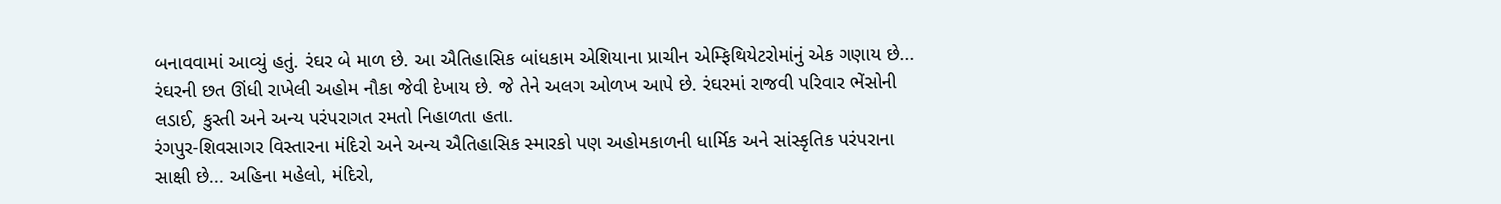બનાવવામાં આવ્યું હતું. રંઘર બે માળ છે. આ ઐતિહાસિક બાંધકામ એશિયાના પ્રાચીન એમ્ફિથિયેટરોમાંનું એક ગણાય છે... રંઘરની છત ઊંધી રાખેલી અહોમ નૌકા જેવી દેખાય છે. જે તેને અલગ ઓળખ આપે છે. રંઘરમાં રાજવી પરિવાર ભેંસોની લડાઈ, કુસ્તી અને અન્ય પરંપરાગત રમતો નિહાળતા હતા.
રંગપુર-શિવસાગર વિસ્તારના મંદિરો અને અન્ય ઐતિહાસિક સ્મારકો પણ અહોમકાળની ધાર્મિક અને સાંસ્કૃતિક પરંપરાના સાક્ષી છે... અહિના મહેલો, મંદિરો,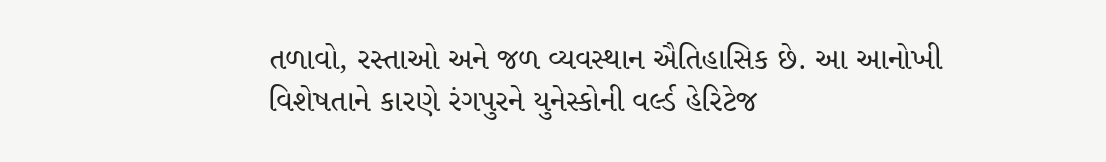તળાવો, રસ્તાઓ અને જળ વ્યવસ્થાન ઐતિહાસિક છે. આ આનોખી વિશેષતાને કારણે રંગપુરને યુનેસ્કોની વર્લ્ડ હેરિટેજ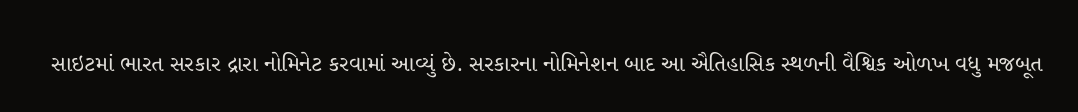સાઇટમાં ભારત સરકાર દ્રારા નોમિનેટ કરવામાં આવ્યું છે. સરકારના નોમિનેશન બાદ આ ઐતિહાસિક સ્થળની વૈશ્વિક ઓળખ વધુ મજબૂત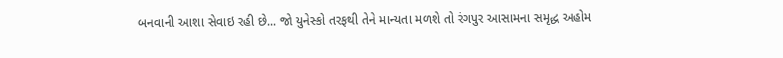બનવાની આશા સેવાઇ રહી છે... જો યુનેસ્કો તરફથી તેને માન્યતા મળશે તો રંગપુર આસામના સમૃદ્ધ અહોમ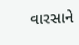વારસાને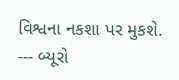વિશ્વના નકશા પર મુકશે.
--- બ્યૂરો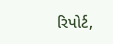રિપોર્ટ,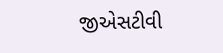જીએસટીવી